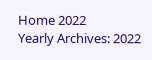Home 2022
Yearly Archives: 2022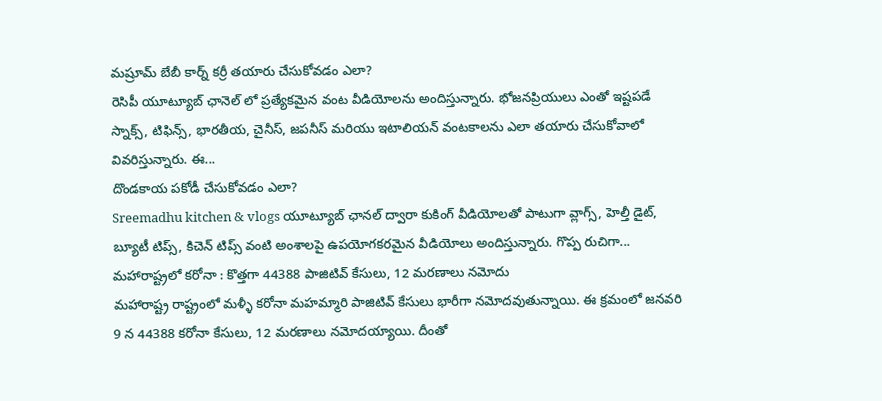మష్రూమ్ బేబీ కార్న్ కర్రీ తయారు చేసుకోవడం ఎలా?
రెసిపీ యూట్యూబ్ ఛానెల్ లో ప్రత్యేకమైన వంట వీడియోలను అందిస్తున్నారు. భోజనప్రియులు ఎంతో ఇష్టపడే స్నాక్స్, టిఫిన్స్, భారతీయ, చైనీస్, జపనీస్ మరియు ఇటాలియన్ వంటకాలను ఎలా తయారు చేసుకోవాలో వివరిస్తున్నారు. ఈ...
దొండకాయ పకోడీ చేసుకోవడం ఎలా?
Sreemadhu kitchen & vlogs యూట్యూబ్ ఛానల్ ద్వారా కుకింగ్ వీడియోలతో పాటుగా వ్లాగ్స్, హెల్తీ డైట్, బ్యూటీ టిప్స్, కిచెన్ టిప్స్ వంటి అంశాలపై ఉపయోగకరమైన వీడియోలు అందిస్తున్నారు. గొప్ప రుచిగా...
మహారాష్ట్రలో కరోనా : కొత్తగా 44388 పాజిటివ్ కేసులు, 12 మరణాలు నమోదు
మహారాష్ట్ర రాష్ట్రంలో మళ్ళీ కరోనా మహమ్మారి పాజిటివ్ కేసులు భారీగా నమోదవుతున్నాయి. ఈ క్రమంలో జనవరి 9 న 44388 కరోనా కేసులు, 12 మరణాలు నమోదయ్యాయి. దీంతో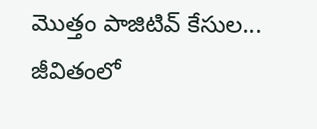మొత్తం పాజిటివ్ కేసుల...
జీవితంలో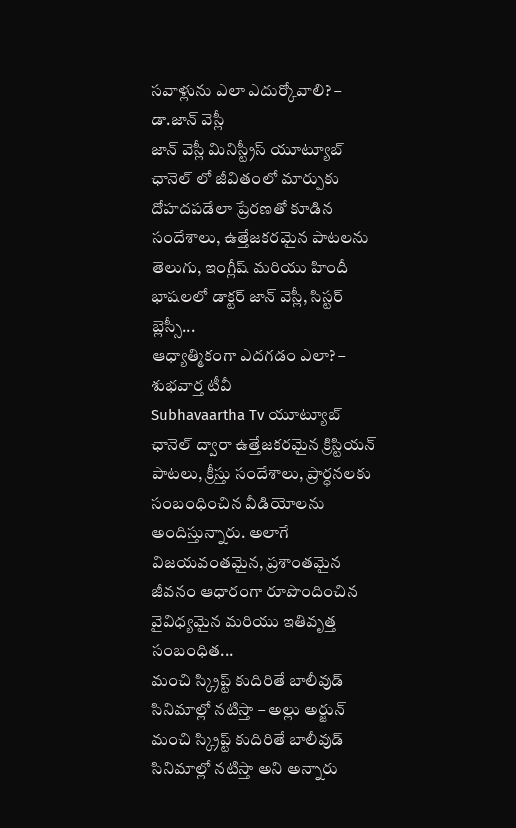సవాళ్లును ఎలా ఎదుర్కోవాలి? – డా.జాన్ వెస్లీ
జాన్ వెస్లీ మినిస్ట్రీస్ యూట్యూబ్ ఛానెల్ లో జీవితంలో మార్పుకు దోహదపడేలా ప్రేరణతో కూడిన సందేశాలు, ఉత్తేజకరమైన పాటలను తెలుగు, ఇంగ్లీష్ మరియు హిందీ భాషలలో డాక్టర్ జాన్ వెస్లీ, సిస్టర్ బ్లెస్సీ...
ఆధ్యాత్మికంగా ఎదగడం ఎలా? – శుభవార్త టీవీ
Subhavaartha Tv యూట్యూబ్ ఛానెల్ ద్వారా ఉత్తేజకరమైన క్రిస్టియన్ పాటలు, క్రీస్తు సందేశాలు, ప్రార్ధనలకు సంబంధించిన వీడియోలను అందిస్తున్నారు. అలాగే విజయవంతమైన, ప్రశాంతమైన జీవనం ఆధారంగా రూపొందించిన వైవిధ్యమైన మరియు ఇతివృత్త సంబంధిత...
మంచి స్క్రిప్ట్ కుదిరితే బాలీవుడ్ సినిమాల్లో నటిస్తా – అల్లు అర్జున్
మంచి స్క్రిప్ట్ కుదిరితే బాలీవుడ్ సినిమాల్లో నటిస్తా అని అన్నారు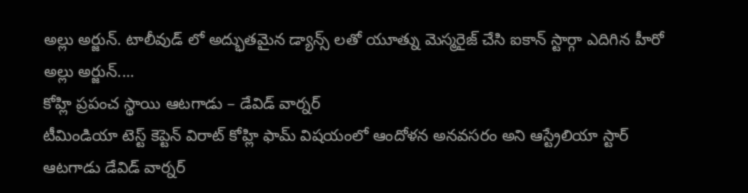అల్లు అర్జున్. టాలీవుడ్ లో అద్భుతమైన డ్యాన్స్ లతో యూత్ను మెస్మరైజ్ చేసి ఐకాన్ స్టార్గా ఎదిగిన హీరో అల్లు అర్జున్....
కోహ్లి ప్రపంచ స్థాయి ఆటగాడు – డేవిడ్ వార్నర్
టీమిండియా టెస్ట్ కెప్టెన్ విరాట్ కోహ్లి ఫామ్ విషయంలో ఆందోళన అనవసరం అని ఆస్ట్రేలియా స్టార్ ఆటగాడు డేవిడ్ వార్నర్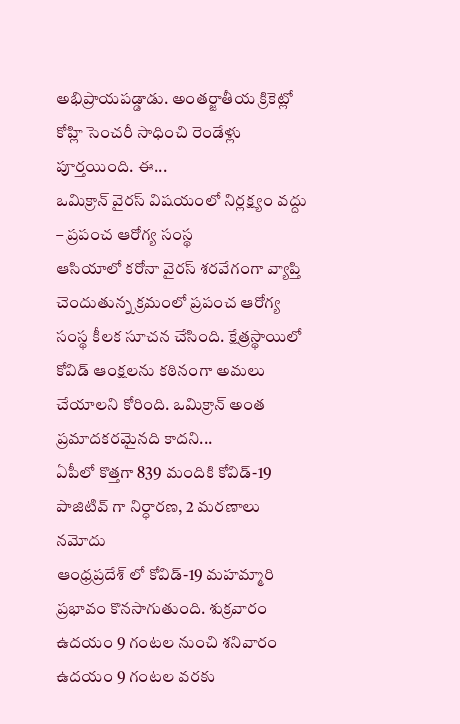అభిప్రాయపడ్డాడు. అంతర్జాతీయ క్రికెట్లో కోహ్లి సెంచరీ సాధించి రెండేళ్లు పూర్తయింది. ఈ...
ఒమిక్రాన్ వైరస్ విషయంలో నిర్లక్ష్యం వద్దు – ప్రపంచ ఆరోగ్య సంస్థ
ఆసియాలో కరోనా వైరస్ శరవేగంగా వ్యాప్తి చెందుతున్న క్రమంలో ప్రపంచ ఆరోగ్య సంస్థ కీలక సూచన చేసింది. క్షేత్రస్థాయిలో కోవిడ్ ఆంక్షలను కఠినంగా అమలు చేయాలని కోరింది. ఒమిక్రాన్ అంత ప్రమాదకరమైనది కాదని...
ఏపీలో కొత్తగా 839 మందికి కోవిడ్-19 పాజిటివ్ గా నిర్ధారణ, 2 మరణాలు నమోదు
ఆంధ్రప్రదేశ్ లో కోవిడ్-19 మహమ్మారి ప్రభావం కొనసాగుతుంది. శుక్రవారం ఉదయం 9 గంటల నుంచి శనివారం ఉదయం 9 గంటల వరకు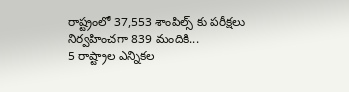రాష్ట్రంలో 37,553 శాంపిల్స్ కు పరీక్షలు నిర్వహించగా 839 మందికి...
5 రాష్ట్రాల ఎన్నికల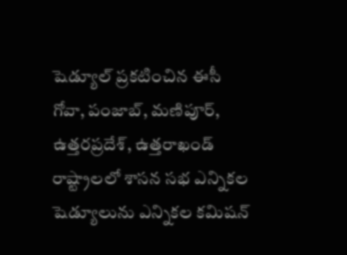షెడ్యూల్ ప్రకటించిన ఈసీ
గోవా, పంజాబ్, మణిపూర్, ఉత్తరప్రదేశ్, ఉత్తరాఖండ్ రాష్ట్రాలలో శాసన సభ ఎన్నికల షెడ్యూలును ఎన్నికల కమిషన్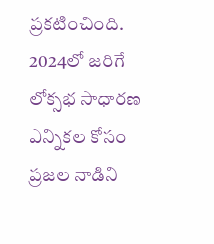ప్రకటించింది. 2024లో జరిగే లోక్సభ సాధారణ ఎన్నికల కోసం ప్రజల నాడిని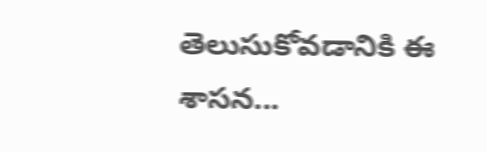తెలుసుకోవడానికి ఈ శాసన...